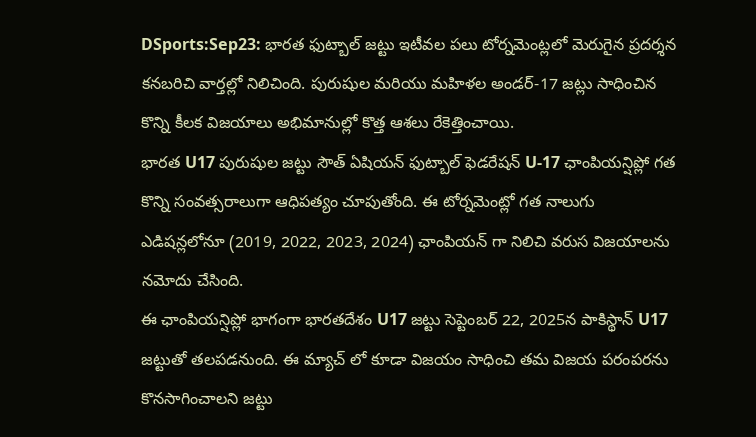DSports:Sep23: భారత ఫుట్బాల్ జట్టు ఇటీవల పలు టోర్నమెంట్లలో మెరుగైన ప్రదర్శన కనబరిచి వార్తల్లో నిలిచింది. పురుషుల మరియు మహిళల అండర్-17 జట్లు సాధించిన కొన్ని కీలక విజయాలు అభిమానుల్లో కొత్త ఆశలు రేకెత్తించాయి.
భారత U17 పురుషుల జట్టు సౌత్ ఏషియన్ ఫుట్బాల్ ఫెడరేషన్ U-17 ఛాంపియన్షిప్లో గత కొన్ని సంవత్సరాలుగా ఆధిపత్యం చూపుతోంది. ఈ టోర్నమెంట్లో గత నాలుగు ఎడిషన్లలోనూ (2019, 2022, 2023, 2024) ఛాంపియన్ గా నిలిచి వరుస విజయాలను నమోదు చేసింది.
ఈ ఛాంపియన్షిప్లో భాగంగా భారతదేశం U17 జట్టు సెప్టెంబర్ 22, 2025న పాకిస్థాన్ U17 జట్టుతో తలపడనుంది. ఈ మ్యాచ్ లో కూడా విజయం సాధించి తమ విజయ పరంపరను కొనసాగించాలని జట్టు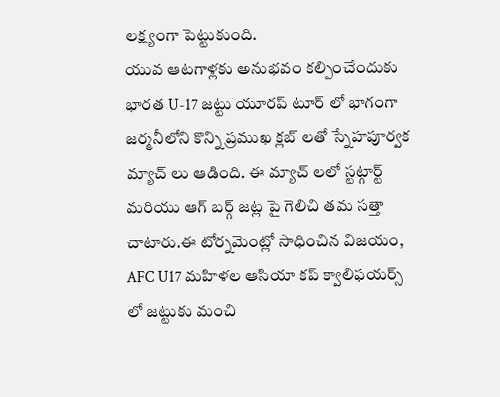లక్ష్యంగా పెట్టుకుంది.
యువ ఆటగాళ్లకు అనుభవం కల్పించేందుకు భారత U-17 జట్టు యూరప్ టూర్ లో భాగంగా జర్మనీలోని కొన్ని ప్రముఖ క్లబ్ లతో స్నేహపూర్వక మ్యాచ్ లు ఆడింది. ఈ మ్యాచ్ లలో స్టట్గార్ట్ మరియు ఆగ్ బర్గ్ జట్ల పై గెలిచి తమ సత్తా చాటారు.ఈ టోర్నమెంట్లో సాధించిన విజయం, AFC U17 మహిళల ఆసియా కప్ క్వాలిఫయర్స్ లో జట్టుకు మంచి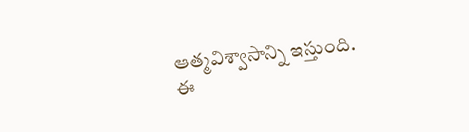ఆత్మవిశ్వాసాన్ని ఇస్తుంది.
ఈ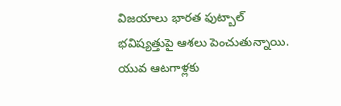విజయాలు భారత ఫుట్బాల్ భవిష్యత్తుపై ఆశలు పెంచుతున్నాయి. యువ ఆటగాళ్లకు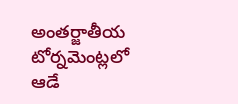అంతర్జాతీయ టోర్నమెంట్లలో ఆడే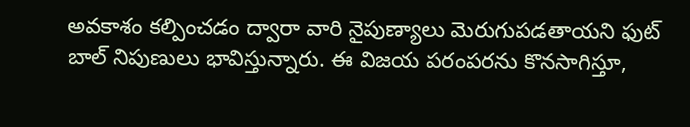అవకాశం కల్పించడం ద్వారా వారి నైపుణ్యాలు మెరుగుపడతాయని ఫుట్ బాల్ నిపుణులు భావిస్తున్నారు. ఈ విజయ పరంపరను కొనసాగిస్తూ,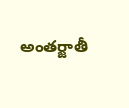అంతర్జాతీ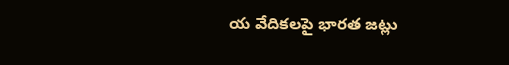య వేదికలపై భారత జట్లు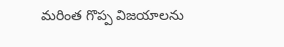మరింత గొప్ప విజయాలను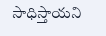సాధిస్తాయని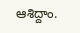ఆశిద్దాం.